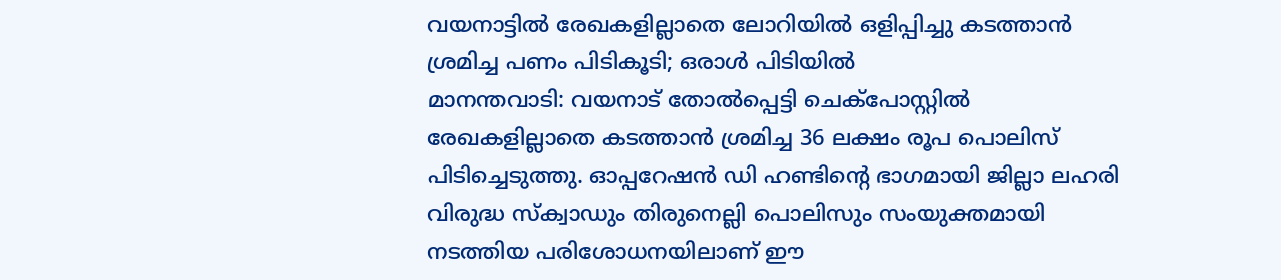വയനാട്ടിൽ രേഖകളില്ലാതെ ലോറിയിൽ ഒളിപ്പിച്ചു കടത്താൻ ശ്രമിച്ച പണം പിടികൂടി; ഒരാൾ പിടിയിൽ
മാനന്തവാടി: വയനാട് തോൽപ്പെട്ടി ചെക്പോസ്റ്റിൽ രേഖകളില്ലാതെ കടത്താൻ ശ്രമിച്ച 36 ലക്ഷം രൂപ പൊലിസ് പിടിച്ചെടുത്തു. ഓപ്പറേഷൻ ഡി ഹണ്ടിന്റെ ഭാഗമായി ജില്ലാ ലഹരി വിരുദ്ധ സ്ക്വാഡും തിരുനെല്ലി പൊലിസും സംയുക്തമായി നടത്തിയ പരിശോധനയിലാണ് ഈ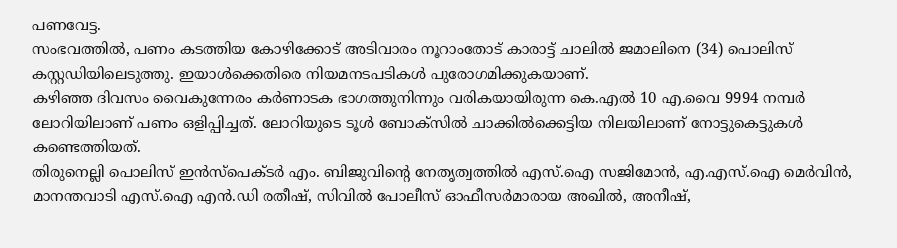പണവേട്ട.
സംഭവത്തിൽ, പണം കടത്തിയ കോഴിക്കോട് അടിവാരം നൂറാംതോട് കാരാട്ട് ചാലിൽ ജമാലിനെ (34) പൊലിസ് കസ്റ്റഡിയിലെടുത്തു. ഇയാൾക്കെതിരെ നിയമനടപടികൾ പുരോഗമിക്കുകയാണ്.
കഴിഞ്ഞ ദിവസം വൈകുന്നേരം കർണാടക ഭാഗത്തുനിന്നും വരികയായിരുന്ന കെ.എൽ 10 എ.വൈ 9994 നമ്പർ ലോറിയിലാണ് പണം ഒളിപ്പിച്ചത്. ലോറിയുടെ ടൂൾ ബോക്സിൽ ചാക്കിൽക്കെട്ടിയ നിലയിലാണ് നോട്ടുകെട്ടുകൾ കണ്ടെത്തിയത്.
തിരുനെല്ലി പൊലിസ് ഇൻസ്പെക്ടർ എം. ബിജുവിന്റെ നേതൃത്വത്തിൽ എസ്.ഐ സജിമോൻ, എ.എസ്.ഐ മെർവിൻ, മാനന്തവാടി എസ്.ഐ എൻ.ഡി രതീഷ്, സിവിൽ പോലീസ് ഓഫീസർമാരായ അഖിൽ, അനീഷ്,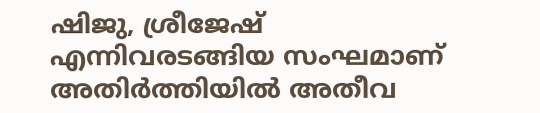ഷിജു, ശ്രീജേഷ് എന്നിവരടങ്ങിയ സംഘമാണ് അതിർത്തിയിൽ അതീവ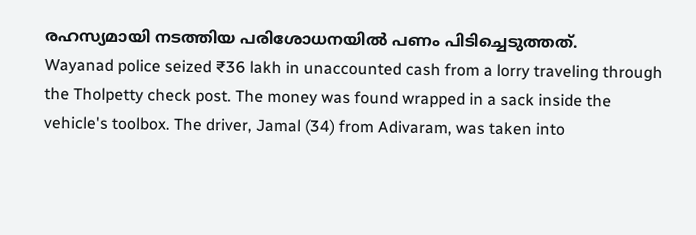രഹസ്യമായി നടത്തിയ പരിശോധനയിൽ പണം പിടിച്ചെടുത്തത്.
Wayanad police seized ₹36 lakh in unaccounted cash from a lorry traveling through the Tholpetty check post. The money was found wrapped in a sack inside the vehicle's toolbox. The driver, Jamal (34) from Adivaram, was taken into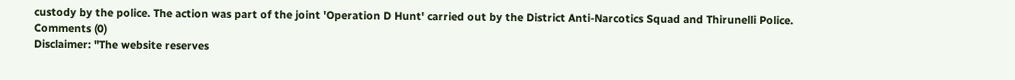custody by the police. The action was part of the joint 'Operation D Hunt' carried out by the District Anti-Narcotics Squad and Thirunelli Police.
Comments (0)
Disclaimer: "The website reserves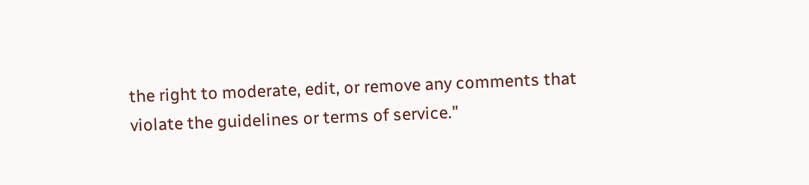the right to moderate, edit, or remove any comments that violate the guidelines or terms of service."